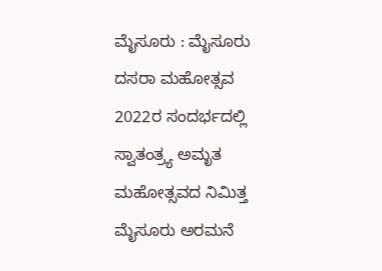ಮೈಸೂರು : ಮೈಸೂರು ದಸರಾ ಮಹೋತ್ಸವ 2022ರ ಸಂದರ್ಭದಲ್ಲಿ ಸ್ವಾತಂತ್ರ್ಯ ಅಮೃತ ಮಹೋತ್ಸವದ ನಿಮಿತ್ತ ಮೈಸೂರು ಅರಮನೆ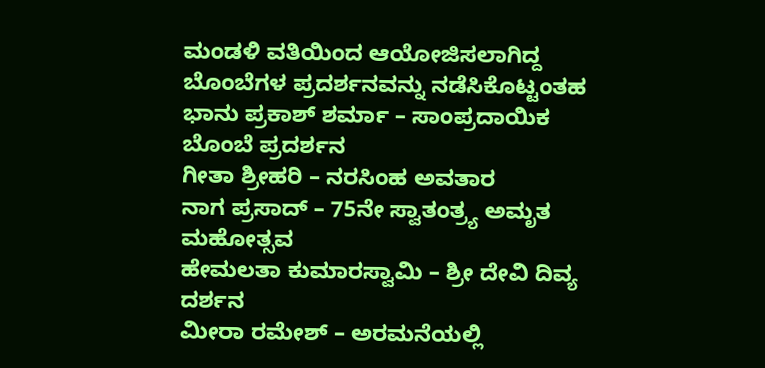ಮಂಡಳಿ ವತಿಯಿಂದ ಆಯೋಜಿಸಲಾಗಿದ್ದ ಬೊಂಬೆಗಳ ಪ್ರದರ್ಶನವನ್ನು ನಡೆಸಿಕೊಟ್ಟಂತಹ
ಭಾನು ಪ್ರಕಾಶ್ ಶರ್ಮಾ – ಸಾಂಪ್ರದಾಯಿಕ ಬೊಂಬೆ ಪ್ರದರ್ಶನ
ಗೀತಾ ಶ್ರೀಹರಿ – ನರಸಿಂಹ ಅವತಾರ
ನಾಗ ಪ್ರಸಾದ್ – 75ನೇ ಸ್ವಾತಂತ್ರ್ಯ ಅಮೃತ ಮಹೋತ್ಸವ
ಹೇಮಲತಾ ಕುಮಾರಸ್ವಾಮಿ – ಶ್ರೀ ದೇವಿ ದಿವ್ಯ ದರ್ಶನ
ಮೀರಾ ರಮೇಶ್ – ಅರಮನೆಯಲ್ಲಿ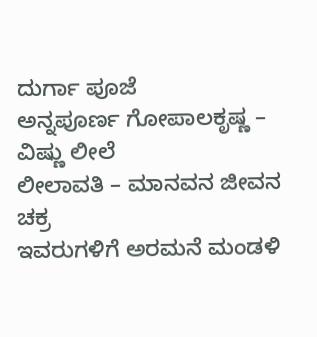ದುರ್ಗಾ ಪೂಜೆ
ಅನ್ನಪೂರ್ಣ ಗೋಪಾಲಕೃಷ್ಣ – ವಿಷ್ಣು ಲೀಲೆ
ಲೀಲಾವತಿ – ಮಾನವನ ಜೀವನ ಚಕ್ರ
ಇವರುಗಳಿಗೆ ಅರಮನೆ ಮಂಡಳಿ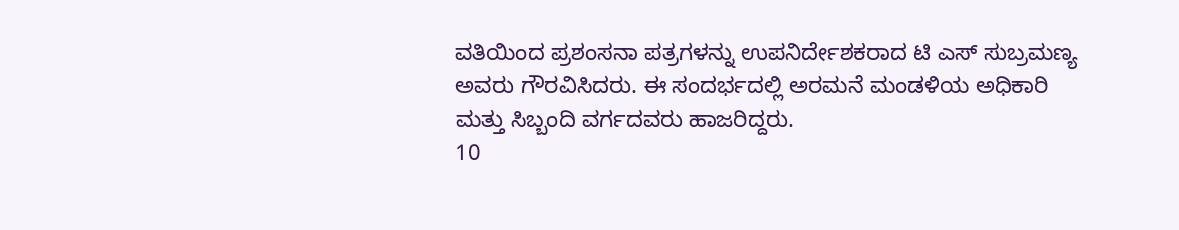ವತಿಯಿಂದ ಪ್ರಶಂಸನಾ ಪತ್ರಗಳನ್ನು ಉಪನಿರ್ದೇಶಕರಾದ ಟಿ ಎಸ್ ಸುಬ್ರಮಣ್ಯ ಅವರು ಗೌರವಿಸಿದರು. ಈ ಸಂದರ್ಭದಲ್ಲಿ ಅರಮನೆ ಮಂಡಳಿಯ ಅಧಿಕಾರಿ ಮತ್ತು ಸಿಬ್ಬಂದಿ ವರ್ಗದವರು ಹಾಜರಿದ್ದರು.
10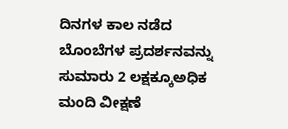ದಿನಗಳ ಕಾಲ ನಡೆದ ಬೊಂಬೆಗಳ ಪ್ರದರ್ಶನವನ್ನು ಸುಮಾರು 2 ಲಕ್ಷಕ್ಕೂಅಧಿಕ ಮಂದಿ ವೀಕ್ಷಣೆ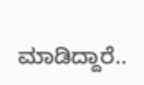ಮಾಡಿದ್ದಾರೆ..